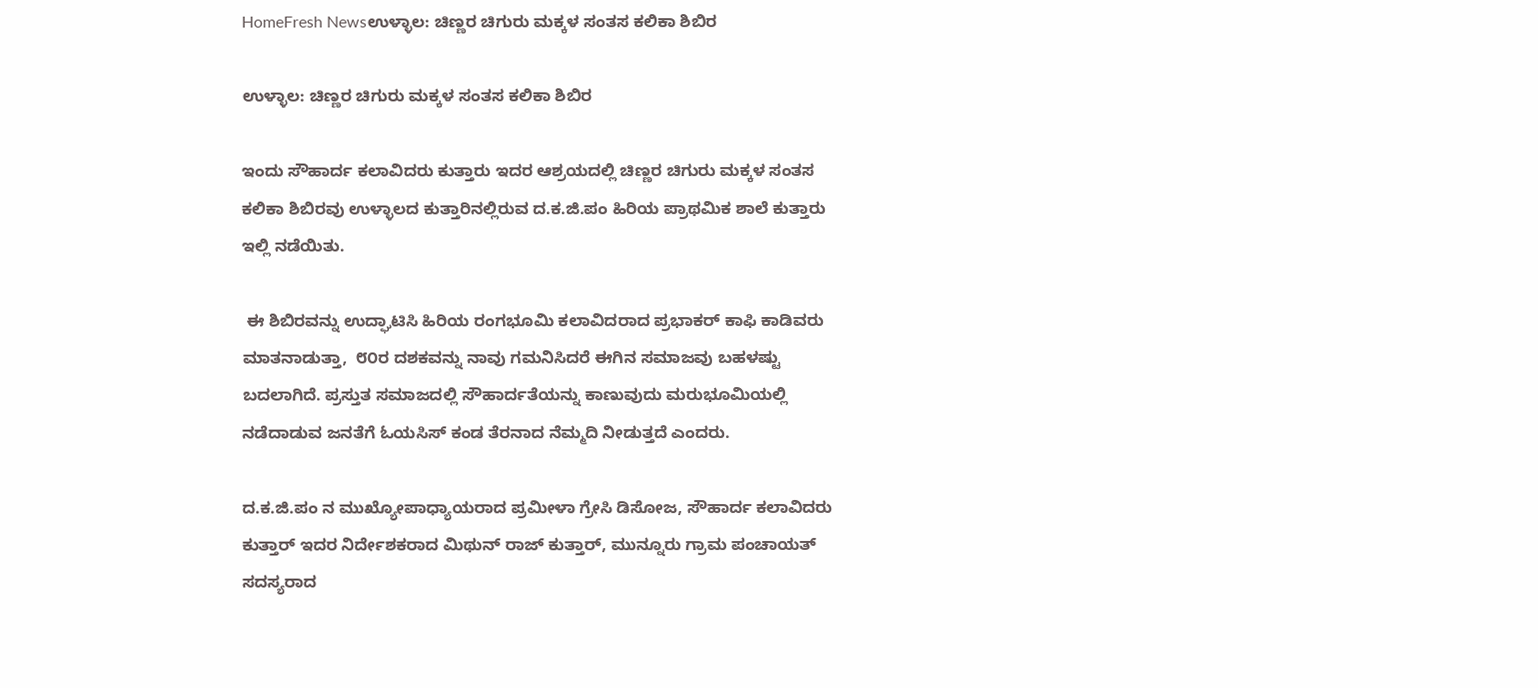HomeFresh Newsಉಳ್ಳಾಲ: ಚಿಣ್ಣರ ಚಿಗುರು ಮಕ್ಕಳ ಸಂತಸ ಕಲಿಕಾ ಶಿಬಿರ

ಉಳ್ಳಾಲ: ಚಿಣ್ಣರ ಚಿಗುರು ಮಕ್ಕಳ ಸಂತಸ ಕಲಿಕಾ ಶಿಬಿರ

ಇಂದು ಸೌಹಾರ್ದ ಕಲಾವಿದರು ಕುತ್ತಾರು ಇದರ ಆಶ್ರಯದಲ್ಲಿ ಚಿಣ್ಣರ ಚಿಗುರು ಮಕ್ಕಳ ಸಂತಸ ಕಲಿಕಾ ಶಿಬಿರವು ಉಳ್ಳಾಲದ ಕುತ್ತಾರಿನಲ್ಲಿರುವ ದ.ಕ.ಜಿ.ಪಂ ಹಿರಿಯ ಪ್ರಾಥಮಿಕ ಶಾಲೆ ಕುತ್ತಾರು ಇಲ್ಲಿ ನಡೆಯಿತು.

 ಈ ಶಿಬಿರವನ್ನು ಉದ್ಘಾಟಿಸಿ ಹಿರಿಯ ರಂಗಭೂಮಿ ಕಲಾವಿದರಾದ ಪ್ರಭಾಕರ್ ಕಾಫಿ ಕಾಡಿವರು ಮಾತನಾಡುತ್ತಾ,  ೮೦ರ ದಶಕವನ್ನು ನಾವು ಗಮನಿಸಿದರೆ ಈಗಿನ ಸಮಾಜವು ಬಹಳಷ್ಟು ಬದಲಾಗಿದೆ. ಪ್ರಸ್ತುತ ಸಮಾಜದಲ್ಲಿ ಸೌಹಾರ್ದತೆಯನ್ನು ಕಾಣುವುದು ಮರುಭೂಮಿಯಲ್ಲಿ ನಡೆದಾಡುವ ಜನತೆಗೆ ಓಯಸಿಸ್ ಕಂಡ ತೆರನಾದ ನೆಮ್ಮದಿ ನೀಡುತ್ತದೆ ಎಂದರು.

ದ.ಕ.ಜಿ.ಪಂ ನ ಮುಖ್ಯೋಪಾಧ್ಯಾಯರಾದ ಪ್ರಮೀಳಾ ಗ್ರೇಸಿ ಡಿಸೋಜ, ಸೌಹಾರ್ದ ಕಲಾವಿದರು ಕುತ್ತಾರ್ ಇದರ ನಿರ್ದೇಶಕರಾದ ಮಿಥುನ್ ರಾಜ್ ಕುತ್ತಾರ್, ಮುನ್ನೂರು ಗ್ರಾಮ ಪಂಚಾಯತ್ ಸದಸ್ಯರಾದ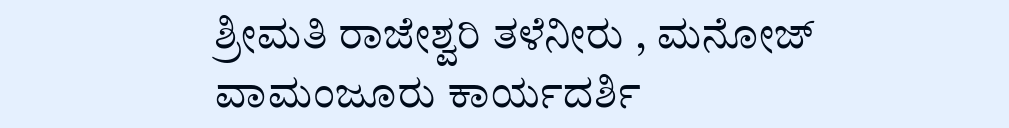ಶ್ರೀಮತಿ ರಾಜೇಶ್ವರಿ ತಳೆನೀರು , ಮನೋಜ್ ವಾಮಂಜೂರು ಕಾರ್ಯದರ್ಶಿ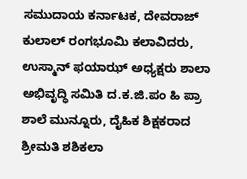ಸಮುದಾಯ ಕರ್ನಾಟಕ, ದೇವರಾಜ್ ಕುಲಾಲ್ ರಂಗಭೂಮಿ ಕಲಾವಿದರು, ಉಸ್ಮಾನ್ ಫಯಾಝ್ ಅಧ್ಯಕ್ಷರು ಶಾಲಾ ಅಭಿವೃದ್ಧಿ ಸಮಿತಿ ದ.ಕ.ಜಿ.ಪಂ ಹಿ ಪ್ರಾ ಶಾಲೆ ಮುನ್ನೂರು, ದೈಹಿಕ ಶಿಕ್ಷಕರಾದ ಶ್ರೀಮತಿ ಶಶಿಕಲಾ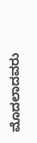ಮೊದಲಾದವರು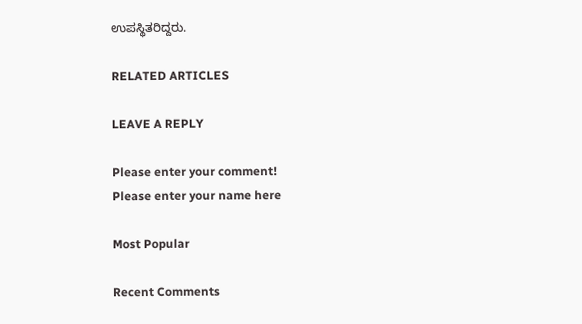ಉಪಸ್ಥಿತರಿದ್ದರು.

RELATED ARTICLES

LEAVE A REPLY

Please enter your comment!
Please enter your name here

Most Popular

Recent Comments